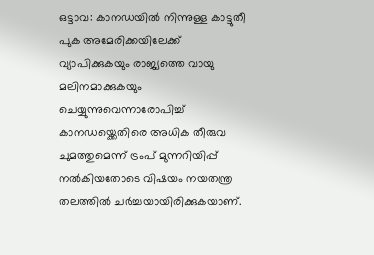ഒട്ടാവ: കാനഡയിൽ നിന്നുള്ള കാട്ടുതീ പുക അമേരിക്കയിലേക്ക് വ്യാപിക്കുകയും രാജ്യത്തെ വായു മലിനമാക്കുകയും ചെയ്യുന്നുവെന്നാരോപിച്ച് കാനഡയ്ക്കെതിരെ അധിക തീരുവ ചുമത്തുമെന്ന് ട്രംപ് മുന്നറിയിപ്പ് നൽകിയതോടെ വിഷയം നയതന്ത്ര തലത്തിൽ ചർച്ചയായിരിക്കുകയാണ്.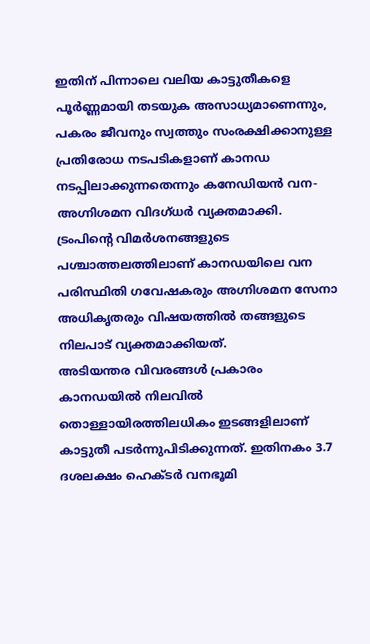ഇതിന് പിന്നാലെ വലിയ കാട്ടുതീകളെ പൂർണ്ണമായി തടയുക അസാധ്യമാണെന്നും, പകരം ജീവനും സ്വത്തും സംരക്ഷിക്കാനുള്ള പ്രതിരോധ നടപടികളാണ് കാനഡ നടപ്പിലാക്കുന്നതെന്നും കനേഡിയൻ വന-അഗ്നിശമന വിദഗ്ധർ വ്യക്തമാക്കി. ട്രംപിന്റെ വിമർശനങ്ങളുടെ പശ്ചാത്തലത്തിലാണ് കാനഡയിലെ വന പരിസ്ഥിതി ഗവേഷകരും അഗ്നിശമന സേനാ അധികൃതരും വിഷയത്തിൽ തങ്ങളുടെ നിലപാട് വ്യക്തമാക്കിയത്.
അടിയന്തര വിവരങ്ങൾ പ്രകാരം കാനഡയിൽ നിലവിൽ തൊള്ളായിരത്തിലധികം ഇടങ്ങളിലാണ് കാട്ടുതീ പടർന്നുപിടിക്കുന്നത്. ഇതിനകം 3.7 ദശലക്ഷം ഹെക്ടർ വനഭൂമി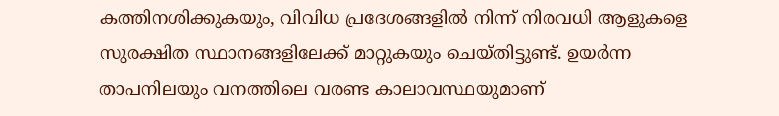കത്തിനശിക്കുകയും, വിവിധ പ്രദേശങ്ങളിൽ നിന്ന് നിരവധി ആളുകളെ സുരക്ഷിത സ്ഥാനങ്ങളിലേക്ക് മാറ്റുകയും ചെയ്തിട്ടുണ്ട്. ഉയർന്ന താപനിലയും വനത്തിലെ വരണ്ട കാലാവസ്ഥയുമാണ്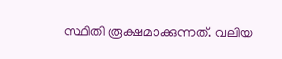സ്ഥിതി രൂക്ഷമാക്കുന്നത്. വലിയ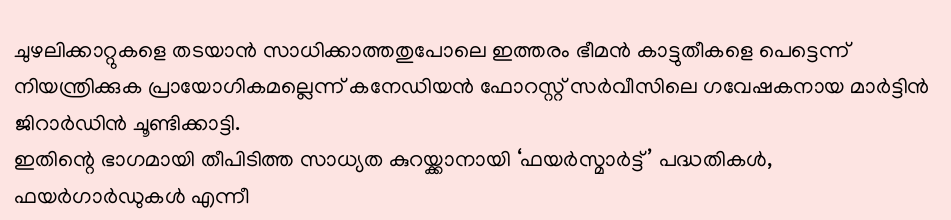ചുഴലിക്കാറ്റുകളെ തടയാൻ സാധിക്കാത്തതുപോലെ ഇത്തരം ഭീമൻ കാട്ടുതീകളെ പെട്ടെന്ന് നിയന്ത്രിക്കുക പ്രായോഗികമല്ലെന്ന് കനേഡിയൻ ഫോറസ്റ്റ് സർവീസിലെ ഗവേഷകനായ മാർട്ടിൻ ജിറാർഡിൻ ചൂണ്ടിക്കാട്ടി.
ഇതിന്റെ ഭാഗമായി തീപിടിത്ത സാധ്യത കുറയ്ക്കാനായി ‘ഫയർസ്മാർട്ട്’ പദ്ധതികൾ, ഫയർഗാർഡുകൾ എന്നീ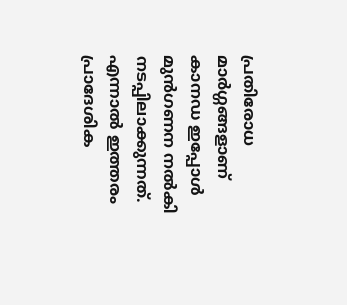പ്രതിരോധ മാർഗ്ഗങ്ങളാണ് കാനഡ ഇപ്പോൾ മുൻഗണന നൽകി നടപ്പിലാക്കുന്നത്. എന്നാൽ ഇത്തരം പ്രാദേശിക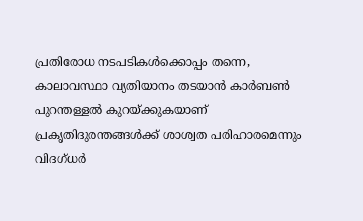പ്രതിരോധ നടപടികൾക്കൊപ്പം തന്നെ, കാലാവസ്ഥാ വ്യതിയാനം തടയാൻ കാർബൺ പുറന്തള്ളൽ കുറയ്ക്കുകയാണ് പ്രകൃതിദുരന്തങ്ങൾക്ക് ശാശ്വത പരിഹാരമെന്നും വിദഗ്ധർ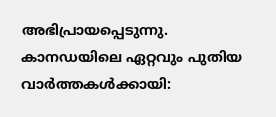അഭിപ്രായപ്പെടുന്നു.
കാനഡയിലെ ഏറ്റവും പുതിയ വാർത്തകൾക്കായി: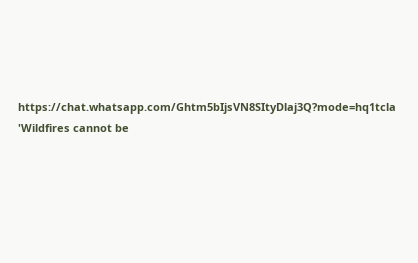https://chat.whatsapp.com/Ghtm5bIjsVN8SItyDlaj3Q?mode=hq1tcla
'Wildfires cannot be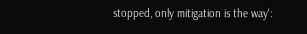stopped, only mitigation is the way':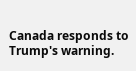Canada responds to Trump's warning.